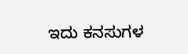ಇದು ಕನಸುಗಳ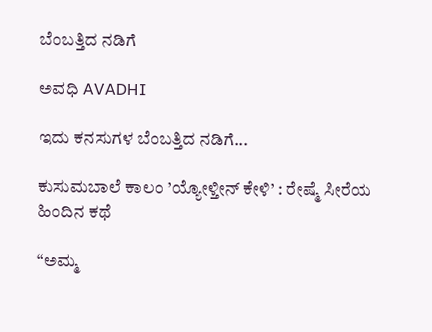ಬೆಂಬತ್ತಿದ ನಡಿಗೆ‍

ಅವಧಿ AVADHI

ಇದು ಕನಸುಗಳ ಬೆಂಬತ್ತಿದ ನಡಿಗೆ...

ಕುಸುಮಬಾಲೆ ಕಾಲಂ ’ಯ್ಯೋಳ್ತೀನ್ ಕೇಳಿ’ : ರೇಷ್ಮೆ ಸೀರೆಯ ಹಿಂದಿನ ಕಥೆ

“ಅಮ್ಮ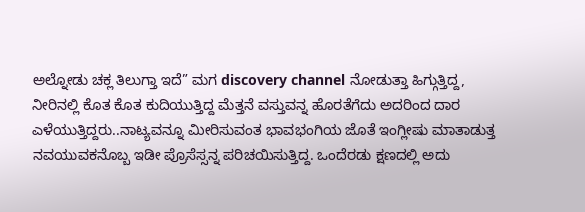ಅಲ್ನೋಡು ಚಕ್ಲ ತಿಲುಗ್ತಾ ಇದೆ” ಮಗ discovery channel ನೋಡುತ್ತಾ ಹಿಗ್ಗುತ್ತಿದ್ದ, ನೀರಿನಲ್ಲಿ ಕೊತ ಕೊತ ಕುದಿಯುತ್ತಿದ್ದ ಮೆತ್ತನೆ ವಸ್ತುವನ್ನ ಹೊರತೆಗೆದು ಅದರಿಂದ ದಾರ ಎಳೆಯುತ್ತಿದ್ದರು..ನಾಟ್ಯವನ್ನೂ ಮೀರಿಸುವಂತ ಭಾವಭಂಗಿಯ ಜೊತೆ ಇಂಗ್ಲೀಷು ಮಾತಾಡುತ್ತ ನವಯುವಕನೊಬ್ಬ ಇಡೀ ಪ್ರೊಸೆಸ್ಸನ್ನ ಪರಿಚಯಿಸುತ್ತಿದ್ದ. ಒಂದೆರಡು ಕ್ಷಣದಲ್ಲಿ ಅದು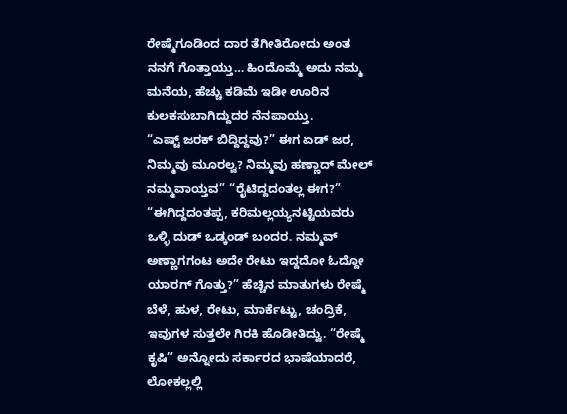ರೇಷ್ಮೆಗೂಡಿಂದ ದಾರ ತೆಗೀತಿರೋದು ಅಂತ ನನಗೆ ಗೊತ್ತಾಯ್ತು… ಹಿಂದೊಮ್ಮೆ ಅದು ನಮ್ಮ ಮನೆಯ, ಹೆಚ್ಚು ಕಡಿಮೆ ಇಡೀ ಊರಿನ ಕುಲಕಸುಬಾಗಿದ್ದುದರ ನೆನಪಾಯ್ತು.
“ಎಷ್ಟ್ ಜರಕ್ ಬಿದ್ದಿದ್ದವು?” ಈಗ ಏಡ್ ಜರ, ನಿಮ್ಮವು ಮೂರಲ್ವ? ನಿಮ್ಮವು ಹಣ್ಣಾದ್ ಮೇಲ್ ನಮ್ಮವಾಯ್ತವ” “ರೈಟಿದ್ದದಂತಲ್ಲ ಈಗ?” “ಈಗಿದ್ದದಂತಪ್ಪ, ಕರಿಮಲ್ಲಯ್ಯನಟ್ಟಿಯವರು ಒಳ್ಳಿ ದುಡ್ ಒಡ್ಕಂಡ್ ಬಂದರ. ನಮ್ಮವ್ ಅಣ್ಣಾಗಗಂಟ ಅದೇ ರೇಟು ಇದ್ದದೋ ಓದ್ದೋ ಯಾರಗ್ ಗೊತ್ತು?” ಹೆಚ್ಚಿನ ಮಾತುಗಳು ರೇಷ್ಮೆ ಬೆಳೆ, ಹುಳ, ರೇಟು, ಮಾರ್ಕೆಟ್ಟು, ಚಂದ್ರಿಕೆ, ಇವುಗಳ ಸುತ್ತಲೇ ಗಿರಕಿ ಹೊಡೀತಿದ್ವು. “ರೇಷ್ಮೆ ಕೃಷಿ” ಅನ್ನೋದು ಸರ್ಕಾರದ ಭಾಷೆಯಾದರೆ, ಲೋಕಲ್ಲಲ್ಲಿ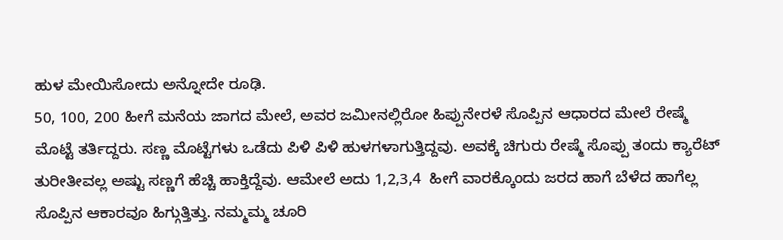ಹುಳ ಮೇಯಿಸೋದು ಅನ್ನೋದೇ ರೂಢಿ.
50, 100, 200 ಹೀಗೆ ಮನೆಯ ಜಾಗದ ಮೇಲೆ, ಅವರ ಜಮೀನಲ್ಲಿರೋ ಹಿಪ್ಪುನೇರಳೆ ಸೊಪ್ಪಿನ ಆಧಾರದ ಮೇಲೆ ರೇಷ್ಮೆ ಮೊಟ್ಟೆ ತರ್ತಿದ್ದರು. ಸಣ್ಣ ಮೊಟ್ಟೆಗಳು ಒಡೆದು ಪಿಳಿ ಪಿಳಿ ಹುಳಗಳಾಗುತ್ತಿದ್ದವು. ಅವಕ್ಕೆ ಚಿಗುರು ರೇಷ್ಮೆ ಸೊಪ್ಪು ತಂದು ಕ್ಯಾರೆಟ್ ತುರೀತೀವಲ್ಲ ಅಷ್ಟು ಸಣ್ಣಗೆ ಹೆಚ್ಚಿ ಹಾಕ್ತಿದ್ದೆವು. ಆಮೇಲೆ ಅದು 1,2,3,4  ಹೀಗೆ ವಾರಕ್ಕೊಂದು ಜರದ ಹಾಗೆ ಬೆಳೆದ ಹಾಗೆಲ್ಲ ಸೊಪ್ಪಿನ ಆಕಾರವೂ ಹಿಗ್ಗುತ್ತಿತ್ತು. ನಮ್ಮಮ್ಮ ಚೂರಿ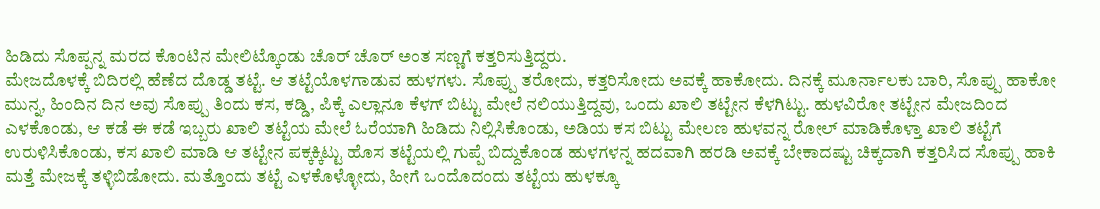ಹಿಡಿದು ಸೊಪ್ಪನ್ನ ಮರದ ಕೊಂಟಿನ ಮೇಲಿಟ್ಕೊಂಡು ಚೊರ್ ಚೊರ್ ಅಂತ ಸಣ್ಣಗೆ ಕತ್ತರಿಸುತ್ತಿದ್ದರು.
ಮೇಜದೊಳಕ್ಕೆ ಬಿದಿರಲ್ಲಿ ಹೆಣೆದ ದೊಡ್ಡ ತಟ್ಟೆ. ಆ ತಟ್ಟೆಯೊಳಗಾಡುವ ಹುಳಗಳು. ಸೊಪ್ಪು ತರೋದು, ಕತ್ತರಿಸೋದು ಅವಕ್ಕೆ ಹಾಕೋದು. ದಿನಕ್ಕೆ ಮೂರ್ನಾಲಕು ಬಾರಿ, ಸೊಪ್ಪು ಹಾಕೋ ಮುನ್ನ, ಹಿಂದಿನ ದಿನ ಅವು ಸೊಪ್ಪು ತಿಂದು ಕಸ, ಕಡ್ಡಿ, ಪಿಕ್ಕೆ ಎಲ್ಲಾನೂ ಕೆಳಗ್ ಬಿಟ್ಟು ಮೇಲೆ ನಲಿಯುತ್ತಿದ್ದವು, ಒಂದು ಖಾಲಿ ತಟ್ಟೇನ ಕೆಳಗಿಟ್ಟು. ಹುಳವಿರೋ ತಟ್ಟೇನ ಮೇಜದಿಂದ ಎಳಕೊಂಡು, ಆ ಕಡೆ ಈ ಕಡೆ ಇಬ್ಬರು ಖಾಲಿ ತಟ್ಟೆಯ ಮೇಲೆ ಓರೆಯಾಗಿ ಹಿಡಿದು ನಿಲ್ಲಿಸಿಕೊಂಡು, ಅಡಿಯ ಕಸ ಬಿಟ್ಟು ಮೇಲಣ ಹುಳವನ್ನ ರೋಲ್ ಮಾಡಿಕೊಳ್ತಾ ಖಾಲಿ ತಟ್ಟೆಗೆ ಉರುಳಿಸಿಕೊಂಡು, ಕಸ ಖಾಲಿ ಮಾಡಿ ಆ ತಟ್ಟೇನ ಪಕ್ಕಕ್ಕಿಟ್ಟು ಹೊಸ ತಟ್ಟೆಯಲ್ಲಿ ಗುಪ್ಪೆ ಬಿದ್ದುಕೊಂಡ ಹುಳಗಳನ್ನ ಹದವಾಗಿ ಹರಡಿ ಅವಕ್ಕೆ ಬೇಕಾದಷ್ಟು ಚಿಕ್ಕದಾಗಿ ಕತ್ತರಿಸಿದ ಸೊಪ್ಪು ಹಾಕಿ ಮತ್ತೆ ಮೇಜಕ್ಕೆ ತಳ್ಳಿಬಿಡೋದು. ಮತ್ತೊಂದು ತಟ್ಟೆ ಎಳಕೊಳ್ಳೋದು, ಹೀಗೆ ಒಂದೊದಂದು ತಟ್ಟೆಯ ಹುಳಕ್ಕೂ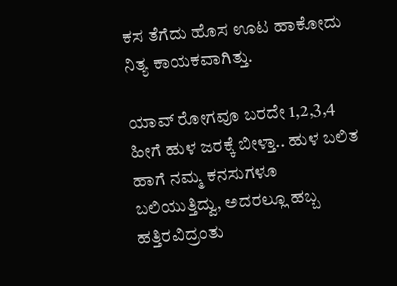ಕಸ ತೆಗೆದು ಹೊಸ ಊಟ ಹಾಕೋದು ನಿತ್ಯ ಕಾಯಕವಾಗಿತ್ತು.

ಯಾವ್ ರೋಗವೂ ಬರದೇ 1,2,3,4 ಹೀಗೆ ಹುಳ ಜರಕ್ಕೆ ಬೀಳ್ತಾ.. ಹುಳ ಬಲಿತ ಹಾಗೆ ನಮ್ಮ ಕನಸುಗಳೂ ಬಲಿಯುತ್ತಿದ್ವು, ಅದರಲ್ಲೂ ಹಬ್ಬ ಹತ್ತಿರವಿದ್ರಂತು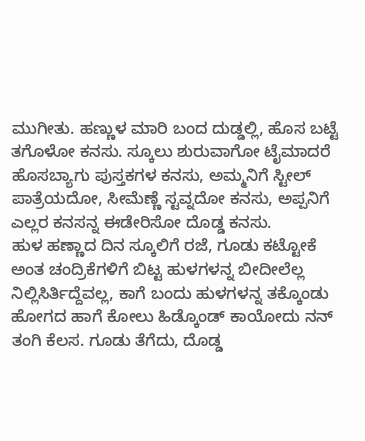ಮುಗೀತು. ಹಣ್ಣುಳ ಮಾರಿ ಬಂದ ದುಡ್ಡಲ್ಲಿ, ಹೊಸ ಬಟ್ಟೆ ತಗೊಳೋ ಕನಸು. ಸ್ಕೂಲು ಶುರುವಾಗೋ ಟೈಮಾದರೆ ಹೊಸಬ್ಯಾಗು ಪುಸ್ತಕಗಳ ಕನಸು, ಅಮ್ಮನಿಗೆ ಸ್ಟೀಲ್ ಪಾತ್ರೆಯದೋ, ಸೀಮೆಣ್ಣೆ ಸ್ಟವ್ನದೋ ಕನಸು, ಅಪ್ಪನಿಗೆ ಎಲ್ಲರ ಕನಸನ್ನ ಈಡೇರಿಸೋ ದೊಡ್ಡ ಕನಸು.
ಹುಳ ಹಣ್ಣಾದ ದಿನ ಸ್ಕೂಲಿಗೆ ರಜೆ, ಗೂಡು ಕಟ್ಟೋಕೆ ಅಂತ ಚಂದ್ರಿಕೆಗಳಿಗೆ ಬಿಟ್ಟ ಹುಳಗಳನ್ನ ಬೀದೀಲೆಲ್ಲ ನಿಲ್ಲಿಸಿರ್ತಿದ್ದೆವಲ್ಲ, ಕಾಗೆ ಬಂದು ಹುಳಗಳನ್ನ ತಕ್ಕೊಂಡು ಹೋಗದ ಹಾಗೆ ಕೋಲು ಹಿಡ್ಕೊಂಡ್ ಕಾಯೋದು ನನ್ ತಂಗಿ ಕೆಲಸ. ಗೂಡು ತೆಗೆದು, ದೊಡ್ಡ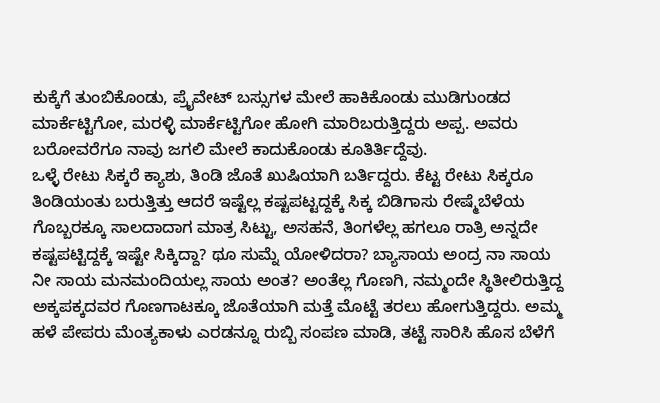ಕುಕ್ಕೆಗೆ ತುಂಬಿಕೊಂಡು, ಪ್ರೈವೇಟ್ ಬಸ್ಸುಗಳ ಮೇಲೆ ಹಾಕಿಕೊಂಡು ಮುಡಿಗುಂಡದ ಮಾರ್ಕೆಟ್ಟಿಗೋ, ಮರಳ್ಳಿ ಮಾರ್ಕೆಟ್ಟಿಗೋ ಹೋಗಿ ಮಾರಿಬರುತ್ತಿದ್ದರು ಅಪ್ಪ. ಅವರು ಬರೋವರೆಗೂ ನಾವು ಜಗಲಿ ಮೇಲೆ ಕಾದುಕೊಂಡು ಕೂತಿರ್ತಿದ್ದೆವು.
ಒಳ್ಳೆ ರೇಟು ಸಿಕ್ಕರೆ ಕ್ಯಾಶು, ತಿಂಡಿ ಜೊತೆ ಖುಷಿಯಾಗಿ ಬರ್ತಿದ್ದರು. ಕೆಟ್ಟ ರೇಟು ಸಿಕ್ಕರೂ ತಿಂಡಿಯಂತು ಬರುತ್ತಿತ್ತು ಆದರೆ ಇಷ್ಟೆಲ್ಲ ಕಷ್ಟಪಟ್ಟದ್ದಕ್ಕೆ ಸಿಕ್ಕ ಬಿಡಿಗಾಸು ರೇಷ್ಮೆಬೆಳೆಯ ಗೊಬ್ಬರಕ್ಕೂ ಸಾಲದಾದಾಗ ಮಾತ್ರ ಸಿಟ್ಟು, ಅಸಹನೆ, ತಿಂಗಳೆಲ್ಲ ಹಗಲೂ ರಾತ್ರಿ ಅನ್ನದೇ ಕಷ್ಟಪಟ್ಟಿದ್ದಕ್ಕೆ ಇಷ್ಟೇ ಸಿಕ್ಕಿದ್ದಾ? ಥೂ ಸುಮ್ನೆ ಯೋಳಿದರಾ? ಬ್ಯಾಸಾಯ ಅಂದ್ರ ನಾ ಸಾಯ ನೀ ಸಾಯ ಮನಮಂದಿಯಲ್ಲ ಸಾಯ ಅಂತ? ಅಂತೆಲ್ಲ ಗೊಣಗಿ, ನಮ್ಮಂದೇ ಸ್ಥಿತೀಲಿರುತ್ತಿದ್ದ ಅಕ್ಕಪಕ್ಕದವರ ಗೊಣಗಾಟಕ್ಕೂ ಜೊತೆಯಾಗಿ ಮತ್ತೆ ಮೊಟ್ಟೆ ತರಲು ಹೋಗುತ್ತಿದ್ದರು. ಅಮ್ಮ ಹಳೆ ಪೇಪರು ಮೆಂತ್ಯಕಾಳು ಎರಡನ್ನೂ ರುಬ್ಬಿ ಸಂಪಣ ಮಾಡಿ, ತಟ್ಟೆ ಸಾರಿಸಿ ಹೊಸ ಬೆಳೆಗೆ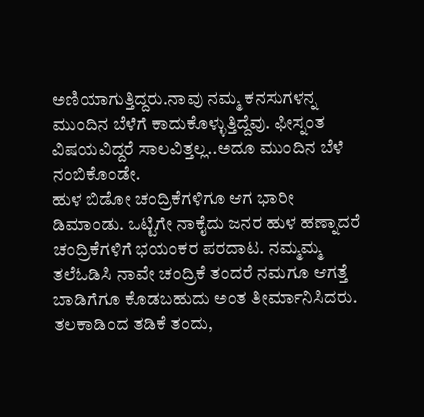ಅಣಿಯಾಗುತ್ತಿದ್ದರು.ನಾವು ನಮ್ಮ ಕನಸುಗಳನ್ನ ಮುಂದಿನ ಬೆಳೆಗೆ ಕಾದುಕೊಳ್ಳುತ್ತಿದ್ದೆವು. ಫೀಸ್ನಂತ ವಿಷಯವಿದ್ದರೆ ಸಾಲವಿತ್ತಲ್ಲ..ಅದೂ ಮುಂದಿನ ಬೆಳೆ ನಂಬಿಕೊಂಡೇ.
ಹುಳ ಬಿಡೋ ಚಂದ್ರಿಕೆಗಳಿಗೂ ಆಗ ಭಾರೀ ಡಿಮಾಂಡು. ಒಟ್ಟಿಗೇ ನಾಕೈದು ಜನರ ಹುಳ ಹಣ್ನಾದರೆ ಚಂದ್ರಿಕೆಗಳಿಗೆ ಭಯಂಕರ ಪರದಾಟ. ನಮ್ಮಮ್ಮ ತಲೆಓಡಿಸಿ ನಾವೇ ಚಂದ್ರಿಕೆ ತಂದರೆ ನಮಗೂ ಆಗತ್ತೆ ಬಾಡಿಗೆಗೂ ಕೊಡಬಹುದು ಅಂತ ತೀರ್ಮಾನಿಸಿದರು. ತಲಕಾಡಿಂದ ತಡಿಕೆ ತಂದು,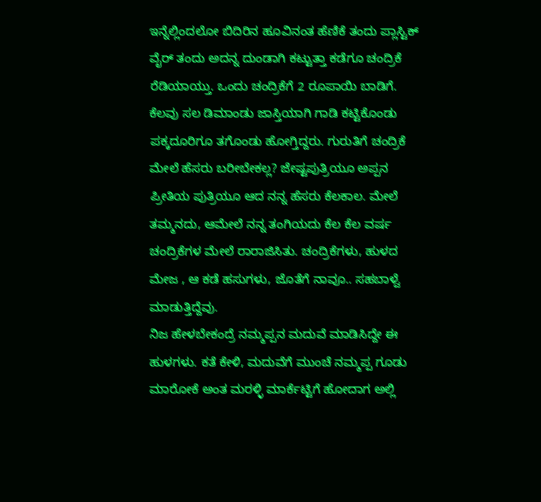ಇನ್ನೆಲ್ಲಿಂದಲೋ ಬಿದಿರಿನ ಹೂವಿನಂತ ಹೆಣಿಕೆ ತಂದು ಪ್ಲಾಸ್ಟಿಕ್ ವೈರ್ ತಂದು ಅದನ್ನ ದುಂಡಾಗಿ ಕಟ್ಟುತ್ತಾ ಕಡೆಗೂ ಚಂದ್ರಿಕೆ ರೆಡಿಯಾಯ್ತು. ಒಂದು ಚಂದ್ರಿಕೆಗೆ 2 ರೂಪಾಯಿ ಬಾಡಿಗೆ. ಕೆಲವು ಸಲ ಡಿಮಾಂಡು ಜಾಸ್ತಿಯಾಗಿ ಗಾಡಿ ಕಟ್ಟಿಕೊಂಡು ಪಕ್ಕದೂರಿಗೂ ತಗೊಂಡು ಹೋಗ್ತಿದ್ದರು. ಗುರುತಿಗೆ ಚಂದ್ರಿಕೆ ಮೇಲೆ ಹೆಸರು ಬರೀಬೇಕಲ್ಲ? ಜೇಷ್ಟಪುತ್ರಿಯೂ ಅಪ್ಪನ ಪ್ರೀತಿಯ ಪುತ್ರಿಯೂ ಆದ ನನ್ನ ಹೆಸರು ಕೆಲಕಾಲ. ಮೇಲೆ ತಮ್ಮನದು, ಆಮೇಲೆ ನನ್ನ ತಂಗಿಯದು ಕೆಲ ಕೆಲ ವರ್ಷ ಚಂದ್ರಿಕೆಗಳ ಮೇಲೆ ರಾರಾಜಿಸಿತು. ಚಂದ್ರಿಕೆಗಳು, ಹುಳದ ಮೇಜ , ಆ ಕಡೆ ಹಸುಗಳು, ಜೊತೆಗೆ ನಾವೂ.. ಸಹಬಾಳ್ವೆ ಮಾಡುತ್ತಿದ್ದೆವು.
ನಿಜ ಹೇಳಬೇಕಂದ್ರೆ ನಮ್ಮಪ್ಪನ ಮದುವೆ ಮಾಡಿಸಿದ್ದೇ ಈ ಹುಳಗಳು. ಕತೆ ಕೇಳಿ, ಮದುವೆಗೆ ಮುಂಚೆ ನಮ್ಮಪ್ಪ ಗೂಡು ಮಾರೋಕೆ ಅಂತ ಮರಳ್ಳಿ ಮಾರ್ಕೆಟ್ಟಿಗೆ ಹೋದಾಗ ಅಲ್ಲಿ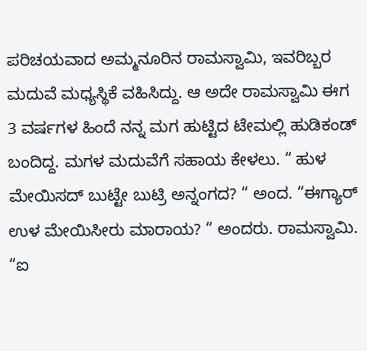ಪರಿಚಯವಾದ ಅಮ್ಮನೂರಿನ ರಾಮಸ್ವಾಮಿ, ಇವರಿಬ್ಬರ ಮದುವೆ ಮಧ್ಯಸ್ಥಿಕೆ ವಹಿಸಿದ್ದು. ಆ ಅದೇ ರಾಮಸ್ವಾಮಿ ಈಗ 3 ವರ್ಷಗಳ ಹಿಂದೆ ನನ್ನ ಮಗ ಹುಟ್ಟಿದ ಟೇಮಲ್ಲಿ ಹುಡಿಕಂಡ್ ಬಂದಿದ್ದ. ಮಗಳ ಮದುವೆಗೆ ಸಹಾಯ ಕೇಳಲು. “ ಹುಳ ಮೇಯಿಸದ್ ಬುಟ್ಟೇ ಬುಟ್ರಿ ಅನ್ನಂಗದ? “ ಅಂದ. “ಈಗ್ಯಾರ್ ಉಳ ಮೇಯಿಸೀರು ಮಾರಾಯ? “ ಅಂದರು. ರಾಮಸ್ವಾಮಿ. “ಐ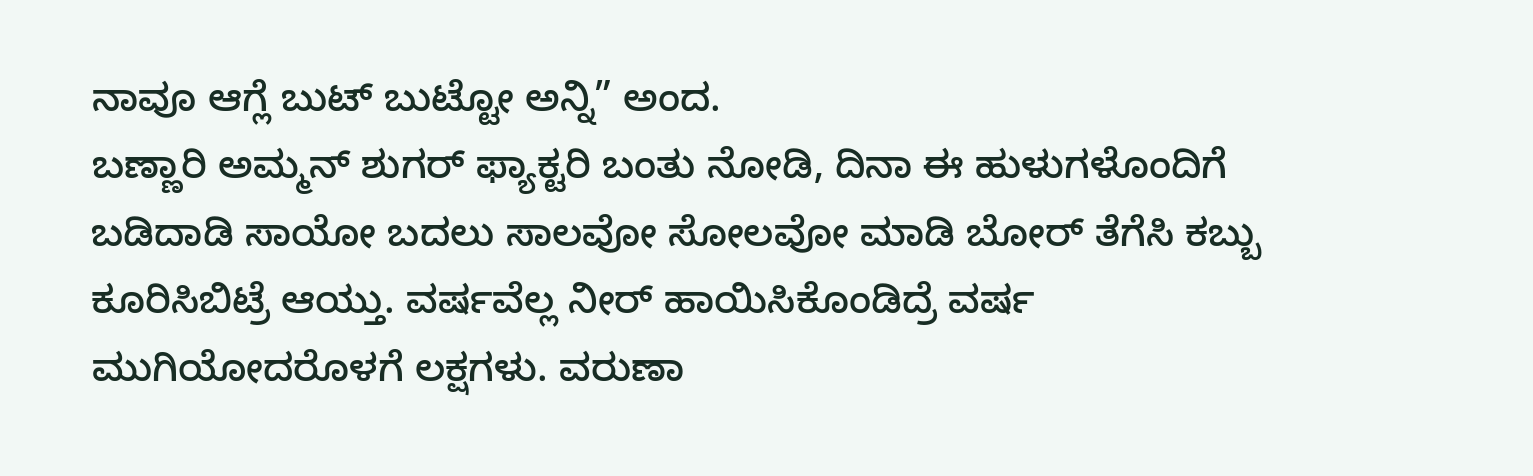ನಾವೂ ಆಗ್ಲೆ ಬುಟ್ ಬುಟ್ಟೋ ಅನ್ನಿ” ಅಂದ.
ಬಣ್ಣಾರಿ ಅಮ್ಮನ್ ಶುಗರ್ ಫ್ಯಾಕ್ಟರಿ ಬಂತು ನೋಡಿ, ದಿನಾ ಈ ಹುಳುಗಳೊಂದಿಗೆ ಬಡಿದಾಡಿ ಸಾಯೋ ಬದಲು ಸಾಲವೋ ಸೋಲವೋ ಮಾಡಿ ಬೋರ್ ತೆಗೆಸಿ ಕಬ್ಬು ಕೂರಿಸಿಬಿಟ್ರೆ ಆಯ್ತು. ವರ್ಷವೆಲ್ಲ ನೀರ್ ಹಾಯಿಸಿಕೊಂಡಿದ್ರೆ ವರ್ಷ ಮುಗಿಯೋದರೊಳಗೆ ಲಕ್ಷಗಳು. ವರುಣಾ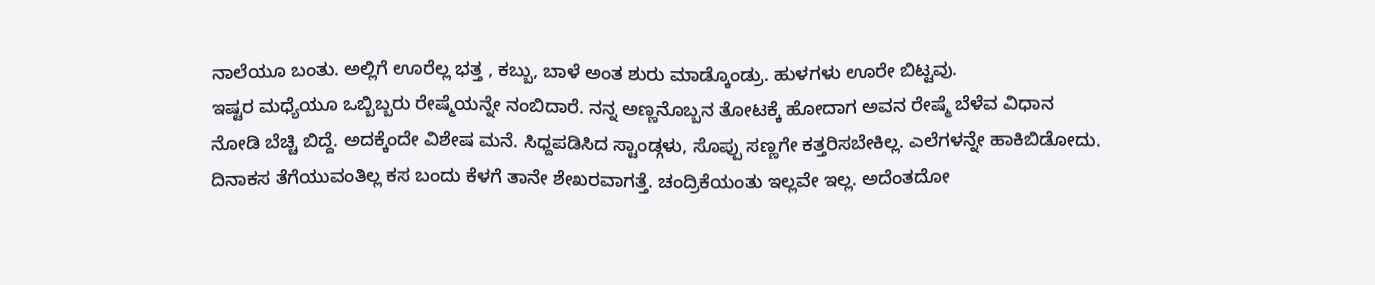ನಾಲೆಯೂ ಬಂತು. ಅಲ್ಲಿಗೆ ಊರೆಲ್ಲ ಭತ್ತ , ಕಬ್ಬು, ಬಾಳೆ ಅಂತ ಶುರು ಮಾಡ್ಕೊಂಡ್ರು. ಹುಳಗಳು ಊರೇ ಬಿಟ್ಟವು.
ಇಷ್ಟರ ಮಧ್ಯೆಯೂ ಒಬ್ಬಿಬ್ಬರು ರೇಷ್ಮೆಯನ್ನೇ ನಂಬಿದಾರೆ. ನನ್ನ ಅಣ್ಣನೊಬ್ಬನ ತೋಟಕ್ಕೆ ಹೋದಾಗ ಅವನ ರೇಷ್ಮೆ ಬೆಳೆವ ವಿಧಾನ ನೋಡಿ ಬೆಚ್ಚಿ ಬಿದ್ದೆ. ಅದಕ್ಕೆಂದೇ ವಿಶೇಷ ಮನೆ. ಸಿಧ್ದಪಡಿಸಿದ ಸ್ಟಾಂಡ್ಗಳು, ಸೊಪ್ಪು ಸಣ್ಣಗೇ ಕತ್ತರಿಸಬೇಕಿಲ್ಲ. ಎಲೆಗಳನ್ನೇ ಹಾಕಿಬಿಡೋದು. ದಿನಾಕಸ ತೆಗೆಯುವಂತಿಲ್ಲ ಕಸ ಬಂದು ಕೆಳಗೆ ತಾನೇ ಶೇಖರವಾಗತ್ತೆ. ಚಂದ್ರಿಕೆಯಂತು ಇಲ್ಲವೇ ಇಲ್ಲ. ಅದೆಂತದೋ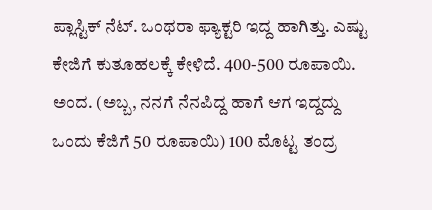ಪ್ಲಾಸ್ಟಿಕ್ ನೆಟ್. ಒಂಥರಾ ಫ್ಯಾಕ್ಟರಿ ಇದ್ದ ಹಾಗಿತ್ತು. ಎಷ್ಟು ಕೇಜಿಗೆ ಕುತೂಹಲಕ್ಕೆ ಕೇಳಿದೆ. 400-500 ರೂಪಾಯಿ. ಅಂದ. (ಅಬ್ಬ, ನನಗೆ ನೆನಪಿದ್ದ ಹಾಗೆ ಆಗ ಇದ್ದದ್ದು ಒಂದು ಕೆಜಿಗೆ 50 ರೂಪಾಯಿ) 100 ಮೊಟ್ಟ ತಂದ್ರ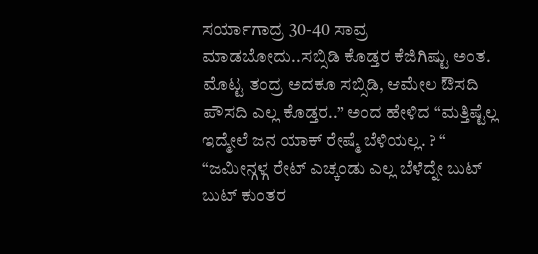ಸರ್ಯಾಗಾದ್ರ 30-40 ಸಾವ್ರ ಮಾಡಬೋದು..ಸಬ್ಸಿಡಿ ಕೊಡ್ತರ ಕೆಜಿಗಿಷ್ಟು ಅಂತ. ಮೊಟ್ಟ ತಂದ್ರ ಅದಕೂ ಸಬ್ಸಿಡಿ, ಆಮೇಲ ಔಸದಿ ಪೌಸದಿ ಎಲ್ಲ ಕೊಡ್ತರ..” ಅಂದ ಹೇಳಿದ “ಮತ್ತಿಷ್ಟೆಲ್ಲ ಇದ್ಮೇಲೆ ಜನ ಯಾಕ್ ರೇಷ್ಮೆ ಬೆಳಿಯಲ್ಲ. ? “ “ಜಮೀನ್ಗಳ್ಗ ರೇಟ್ ಎಚ್ಕಂಡು ಎಲ್ಲ ಬೆಳೆದ್ನೇ ಬುಟ್ ಬುಟ್ ಕುಂತರ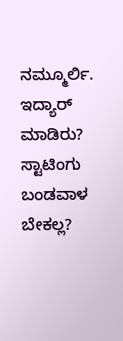ನಮ್ಮೂರ್ಲಿ. ಇದ್ಯಾರ್ ಮಾಡಿರು? ಸ್ಟಾಟಿಂಗು ಬಂಡವಾಳ ಬೇಕಲ್ಲ?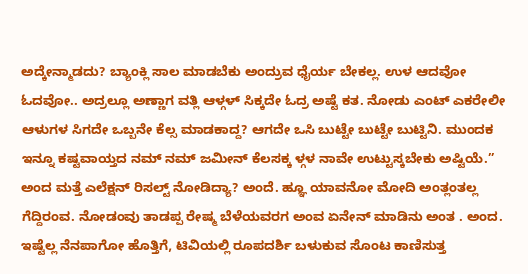ಅದ್ಕೇನ್ಮಾಡದು? ಬ್ಯಾಂಕ್ಲಿ ಸಾಲ ಮಾಡಬೆಕು ಅಂದ್ರುವ ಧೈರ್ಯ ಬೇಕಲ್ಲ. ಉಳ ಆದವೋ ಓದವೋ.. ಅದ್ರಲ್ಲೂ ಅಣ್ಣಾಗ ವತ್ಲಿ ಆಳ್ಗಳ್ ಸಿಕ್ಕದೇ ಓದ್ರ ಅಷ್ಟೆ ಕತ. ನೋಡು ಎಂಟ್ ಎಕರೇಲೀ ಆಳುಗಳ ಸಿಗದೇ ಒಬ್ಬನೇ ಕೆಲ್ಸ ಮಾಡಕಾದ್ದ? ಆಗದೇ ಒಸಿ ಬುಟ್ಟೇ ಬುಟ್ಟೇ ಬುಟ್ಟಿನಿ. ಮುಂದಕ ಇನ್ನೂ ಕಷ್ಟವಾಯ್ತದ ನಮ್ ನಮ್ ಜಮೀನ್ ಕೆಲಸಕ್ಕ ಳ್ಗಳ ನಾವೇ ಉಟ್ಟುಸ್ಕಬೇಕು ಅಷ್ಟಿಯೆ.” ಅಂದ ಮತ್ತೆ ಎಲೆಕ್ಷನ್ ರಿಸಲ್ಟ್ ನೋಡಿದ್ಯಾ? ಅಂದೆ. ಹ್ಞೂ ಯಾವನೋ ಮೋದಿ ಅಂತ್ಲಂತಲ್ಲ ಗೆದ್ದಿರಂವ. ನೋಡಂವು ತಾಡಪ್ಪ ರೇಷ್ಮ ಬೆಳೆಯವರಗ ಅಂವ ಏನೇನ್ ಮಾಡಿನು ಅಂತ . ಅಂದ.
ಇಷ್ಟೆಲ್ಲ ನೆನಪಾಗೋ ಹೊತ್ತಿಗೆ, ಟಿವಿಯಲ್ಲಿ ರೂಪದರ್ಶಿ ಬಳುಕುವ ಸೊಂಟ ಕಾಣಿಸುತ್ತ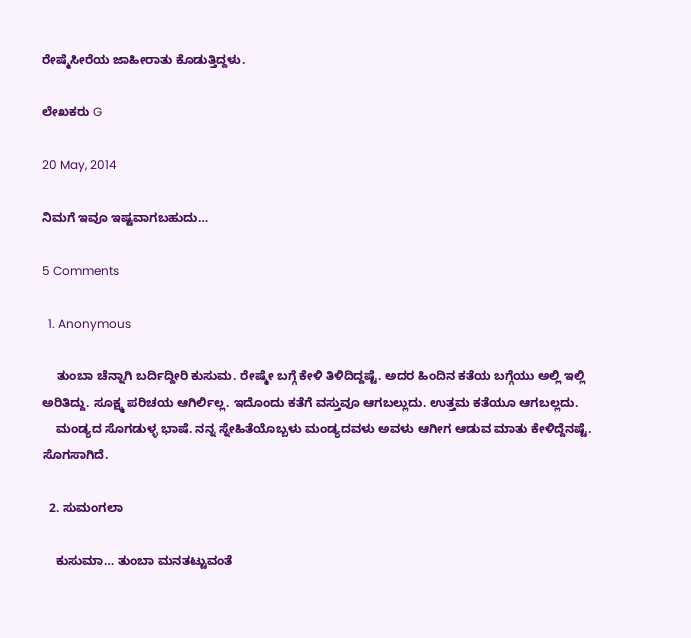ರೇಷ್ಮೆಸೀರೆಯ ಜಾಹೀರಾತು ಕೊಡುತ್ತಿದ್ದಳು.

ಲೇಖಕರು G

20 May, 2014

ನಿಮಗೆ ಇವೂ ಇಷ್ಟವಾಗಬಹುದು…

5 Comments

  1. Anonymous

    ತುಂಬಾ ಚೆನ್ನಾಗಿ ಬರ್ದಿದ್ದೀರಿ ಕುಸುಮ. ರೇಷ್ಮೇ ಬಗ್ಗೆ ಕೇಳಿ ತಿಳಿದಿದ್ದಷ್ಟೆ. ಅದರ ಹಿಂದಿನ ಕತೆಯ ಬಗ್ಗೆಯು ಅಲ್ಲಿ ಇಲ್ಲಿ ಅರಿತಿದ್ದು. ಸೂಕ್ಷ್ಮ ಪರಿಚಯ ಆಗಿರ್ಲಿಲ್ಲ. ಇದೊಂದು ಕತೆಗೆ ವಸ್ತುವೂ ಆಗಬಲ್ಲುದು. ಉತ್ತಮ ಕತೆಯೂ ಆಗಬಲ್ಲದು.
    ಮಂಡ್ಯದ ಸೊಗಡುಳ್ಳ ಭಾಷೆ. ನನ್ನ ಸ್ನೇಹಿತೆಯೊಬ್ಬಳು ಮಂಡ್ಯದವಳು ಅವಳು ಆಗೀಗ ಆಡುವ ಮಾತು ಕೇಳಿದ್ದೆನಷ್ಟೆ. ಸೊಗಸಾಗಿದೆ.

  2. ಸುಮಂಗಲಾ

    ಕುಸುಮಾ… ತುಂಬಾ ಮನತಟ್ಟುವಂತೆ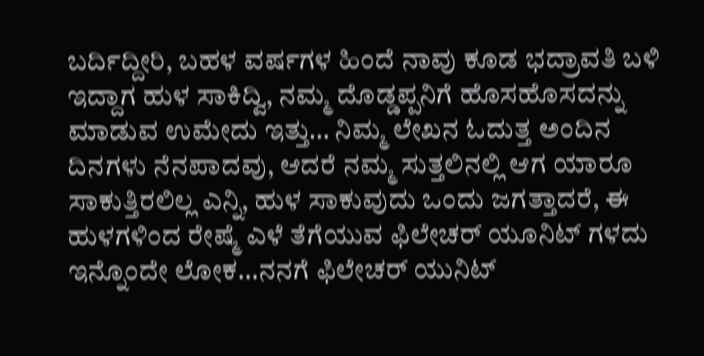ಬರ್ದಿದ್ದೀರಿ, ಬಹಳ ವರ್ಷಗಳ ಹಿಂದೆ ನಾವು ಕೂಡ ಭದ್ರಾವತಿ ಬಳಿ ಇದ್ದಾಗ ಹುಳ ಸಾಕಿದ್ವಿ, ನಮ್ಮ ದೊಡ್ಡಪ್ಪನಿಗೆ ಹೊಸಹೊಸದನ್ನು ಮಾಡುವ ಉಮೇದು ಇತ್ತು… ನಿಮ್ಮ ಲೇಖನ ಓದುತ್ತ ಅಂದಿನ ದಿನಗಳು ನೆನಪಾದವು, ಆದರೆ ನಮ್ಮ ಸುತ್ತಲಿನಲ್ಲಿ ಆಗ ಯಾರೂ ಸಾಕುತ್ತಿರಲಿಲ್ಲ ಎನ್ನಿ, ಹುಳ ಸಾಕುವುದು ಒಂದು ಜಗತ್ತಾದರೆ, ಈ ಹುಳಗಳಿಂದ ರೇಷ್ಮೆ ಎಳೆ ತೆಗೆಯುವ ಫಿಲೇಚರ್ ಯೂನಿಟ್ ಗಳದು ಇನ್ನೊಂದೇ ಲೋಕ…ನನಗೆ ಫಿಲೇಚರ್ ಯುನಿಟ್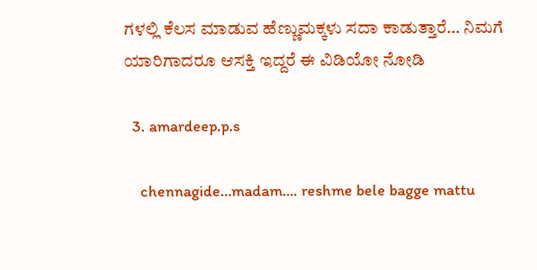ಗಳಲ್ಲಿ ಕೆಲಸ ಮಾಡುವ ಹೆಣ್ಣುಮಕ್ಕಳು ಸದಾ ಕಾಡುತ್ತಾರೆ… ನಿಮಗೆ ಯಾರಿಗಾದರೂ ಆಸಕ್ತಿ ಇದ್ದರೆ ಈ ವಿಡಿಯೋ ನೋಡಿ

  3. amardeep.p.s

    chennagide…madam…. reshme bele bagge mattu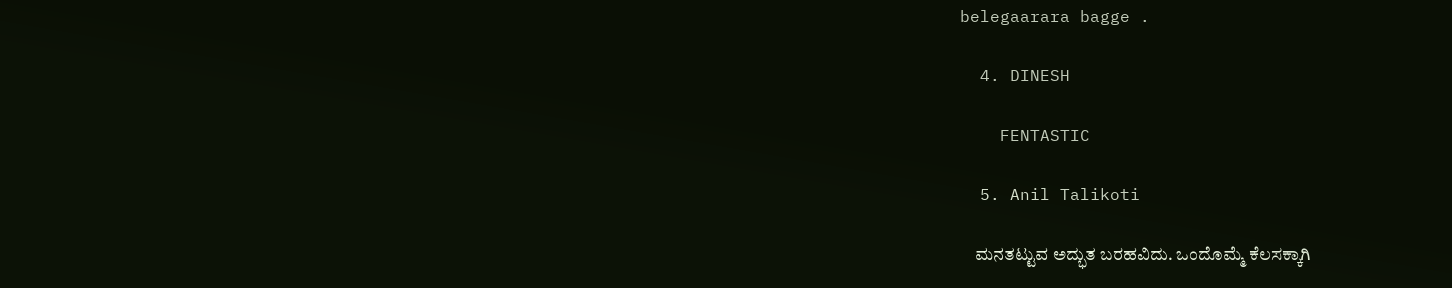belegaarara bagge .

  4. DINESH

    FENTASTIC

  5. Anil Talikoti

    ಮನತಟ್ಟುವ ಅದ್ಭುತ ಬರಹವಿದು. ಒಂದೊಮ್ಮೆ ಕೆಲಸಕ್ಕಾಗಿ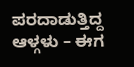ಪರದಾಡುತ್ತಿದ್ದ ಆಳ್ಗಳು – ಈಗ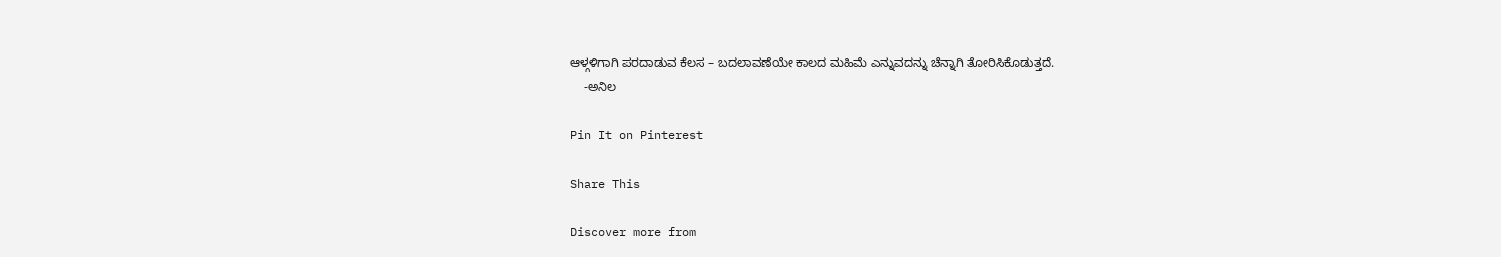ಆಳ್ಗಳಿಗಾಗಿ ಪರದಾಡುವ ಕೆಲಸ – ಬದಲಾವಣೆಯೇ ಕಾಲದ ಮಹಿಮೆ ಎನ್ನುವದನ್ನು ಚೆನ್ನಾಗಿ ತೋರಿಸಿಕೊಡುತ್ತದೆ.
    -ಅನಿಲ

Pin It on Pinterest

Share This

Discover more from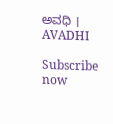ಅವಧಿ । AVADHI

Subscribe now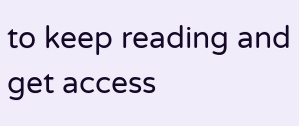to keep reading and get access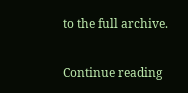to the full archive.

Continue reading